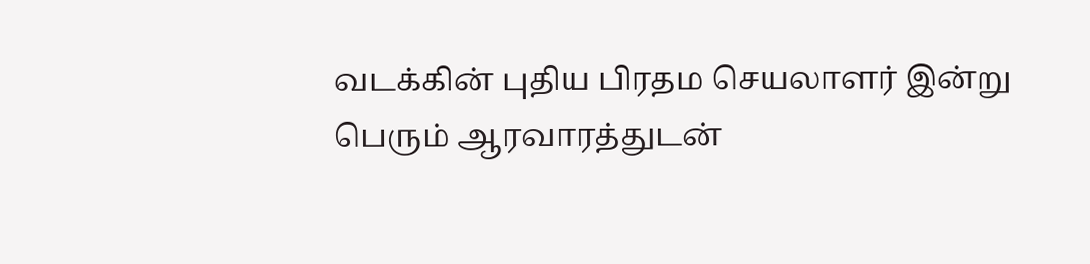வடக்கின் புதிய பிரதம செயலாளர் இன்று பெரும் ஆரவாரத்துடன்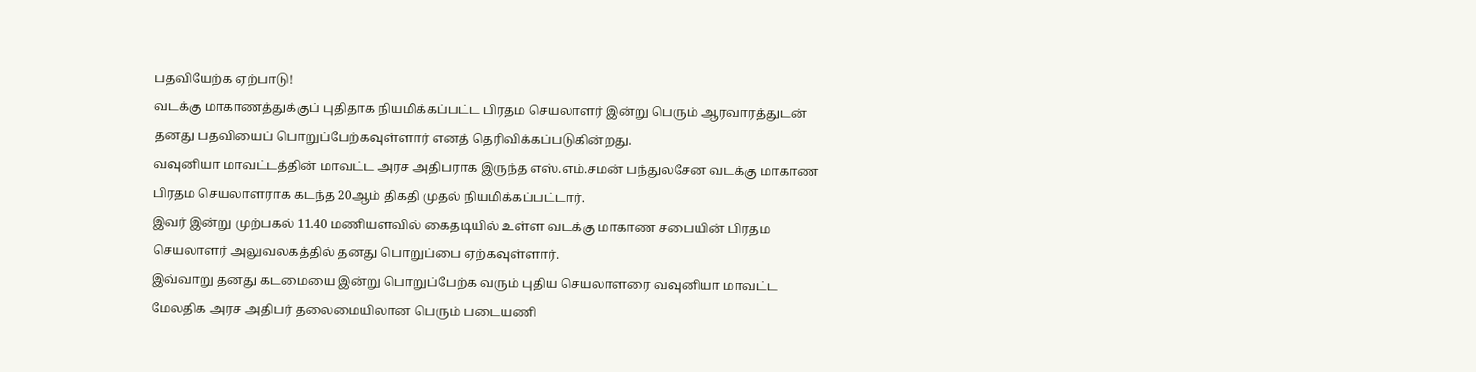பதவியேற்க ஏற்பாடு!
வடக்கு மாகாணத்துக்குப் புதிதாக நியமிக்கப்பட்ட பிரதம செயலாளர் இன்று பெரும் ஆரவாரத்துடன் தனது பதவியைப் பொறுப்பேற்கவுள்ளார் எனத் தெரிவிக்கப்படுகின்றது.
வவுனியா மாவட்டத்தின் மாவட்ட அரச அதிபராக இருந்த எஸ்.எம்.சமன் பந்துலசேன வடக்கு மாகாண பிரதம செயலாளராக கடந்த 20ஆம் திகதி முதல் நியமிக்கப்பட்டார்.
இவர் இன்று முற்பகல் 11.40 மணியளவில் கைதடியில் உள்ள வடக்கு மாகாண சபையின் பிரதம செயலாளர் அலுவலகத்தில் தனது பொறுப்பை ஏற்கவுள்ளார்.
இவ்வாறு தனது கடமையை இன்று பொறுப்பேற்க வரும் புதிய செயலாளரை வவுனியா மாவட்ட மேலதிக அரச அதிபர் தலைமையிலான பெரும் படையணி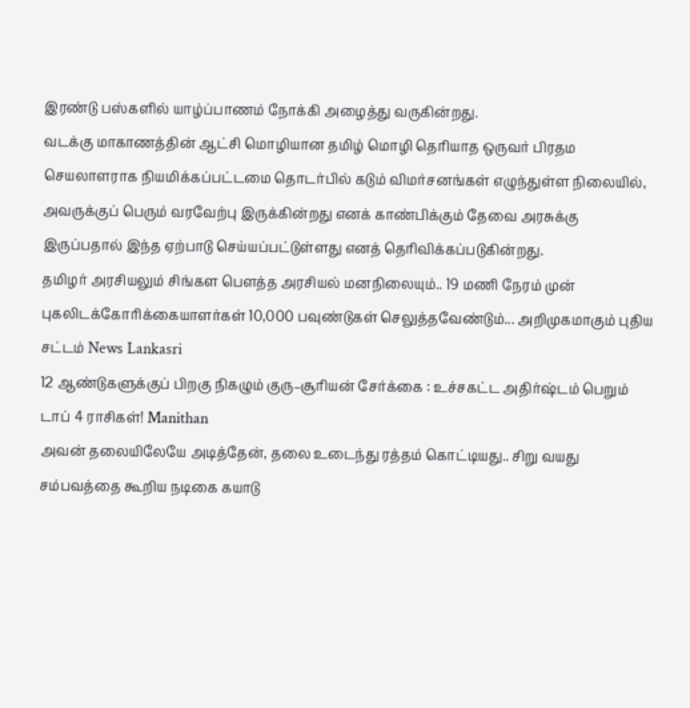இரண்டு பஸ்களில் யாழ்ப்பாணம் நோக்கி அழைத்து வருகின்றது.
வடக்கு மாகாணத்தின் ஆட்சி மொழியான தமிழ் மொழி தெரியாத ஒருவர் பிரதம செயலாளராக நியமிக்கப்பட்டமை தொடர்பில் கடும் விமர்சனங்கள் எழுந்துள்ள நிலையில், அவருக்குப் பெரும் வரவேற்பு இருக்கின்றது எனக் காண்பிக்கும் தேவை அரசுக்கு இருப்பதால் இந்த ஏற்பாடு செய்யப்பட்டுள்ளது எனத் தெரிவிக்கப்படுகின்றது.
தமிழர் அரசியலும் சிங்கள பௌத்த அரசியல் மனநிலையும்.. 19 மணி நேரம் முன்
புகலிடக்கோரிக்கையாளர்கள் 10,000 பவுண்டுகள் செலுத்தவேண்டும்... அறிமுகமாகும் புதிய சட்டம் News Lankasri
12 ஆண்டுகளுக்குப் பிறகு நிகழும் குரு–சூரியன் சேர்க்கை : உச்சகட்ட அதிர்ஷ்டம் பெறும் டாப் 4 ராசிகள்! Manithan
அவன் தலையிலேயே அடித்தேன், தலை உடைந்து ரத்தம் கொட்டியது.. சிறு வயது சம்பவத்தை கூறிய நடிகை கயாடு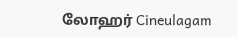லோஹர் Cineulagam